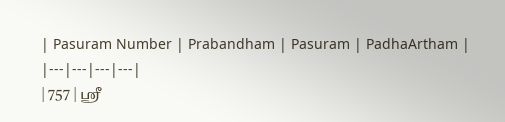| Pasuram Number | Prabandham | Pasuram | PadhaArtham |
|---|---|---|---|
| 757 | ஸ்ரீ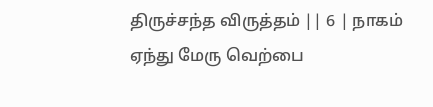திருச்சந்த விருத்தம் || 6 | நாகம் ஏந்து மேரு வெற்பை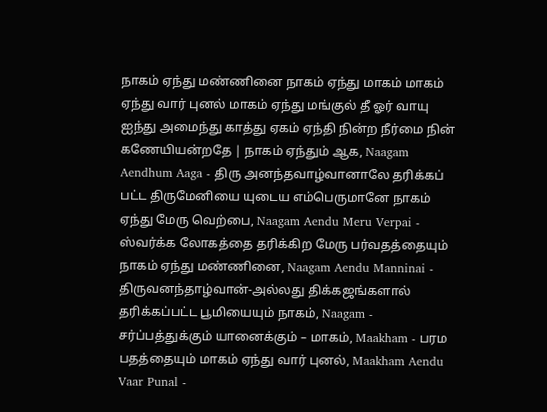நாகம் ஏந்து மண்ணினை நாகம் ஏந்து மாகம் மாகம் ஏந்து வார் புனல் மாகம் ஏந்து மங்குல் தீ ஓர் வாயு ஐந்து அமைந்து காத்து ஏகம் ஏந்தி நின்ற நீர்மை நின் கணேயியன்றதே | நாகம் ஏந்தும் ஆக, Naagam Aendhum Aaga - திரு அனந்தவாழ்வானாலே தரிக்கப் பட்ட திருமேனியை யுடைய எம்பெருமானே நாகம் ஏந்து மேரு வெற்பை, Naagam Aendu Meru Verpai - ஸ்வர்க்க லோகத்தை தரிக்கிற மேரு பர்வதத்தையும் நாகம் ஏந்து மண்ணினை, Naagam Aendu Manninai - திருவனந்தாழ்வான்-அல்லது திக்கஜங்களால் தரிக்கப்பட்ட பூமியையும் நாகம், Naagam - சர்ப்பத்துக்கும் யானைக்கும் – மாகம், Maakham - பரம பதத்தையும் மாகம் ஏந்து வார் புனல், Maakham Aendu Vaar Punal -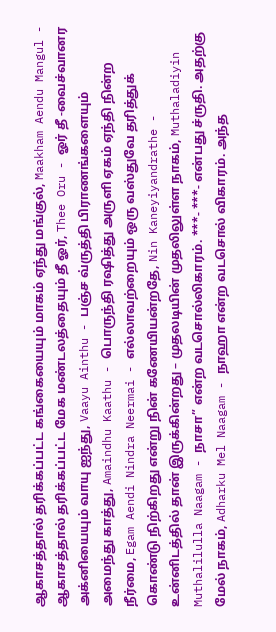ஆகாசத்தால் தரிக்கப்பட்ட கங்கையையும் மாகம் ஏந்து மங்குல், Maakham Aendu Mangul - ஆகாசத்தால் தரிக்கப்பட்ட மேக மண்டலத்தையும் தீ ஓர், Thee Oru - ஓர் தீ -வைச்வானர அக்னியையும் வாயு ஐந்து, Vaayu Ainthu - பஞ்ச வ்ருத்தி பிராணங்களையும் அமைந்து காத்து, Amaindhu Kaathu - பொருந்தி ரஷித்து அருளி ஏகம் ஏந்தி நின்ற நீர்மை, Egam Aendi Nindra Neermai - எல்லாவற்றையும் ஒரு வஸ்துவே தரித்துக் கொண்டு நிற்கிறது என்று நின் கணேயியன்றதே, Nin Kaneyiyandrathe - உன்னிடத்தில் தான் இருக்கின்றது – முதலடியின் முதலிலுள்ள நாகம், Muthaladiyin Muthalilulla Naagam - நாசா” என்ற வடசொல்லிகாரம். ***- ***- என்பது ச்ருதி. அதற்கு மேல் நாகம், Adharku Mel Naagam - நாஹா என்ற வடசொல் விகாரம். அந்த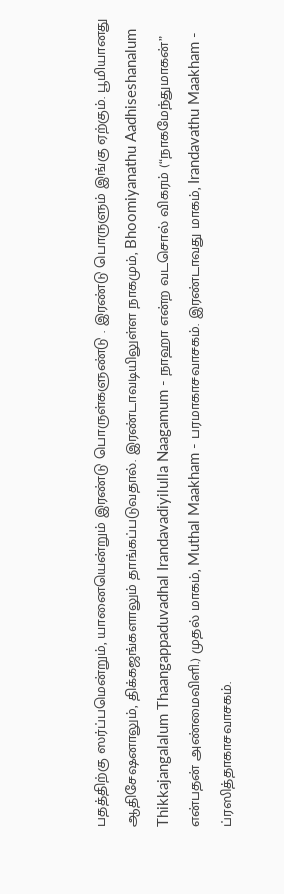பதத்திற்கு ஸர்ப்பமென்றும், யானையென்றும் இரண்டு பொருள்களுண்டு . இரண்டு பொருளும் இங்கு ஏற்கும். பூமியானது ஆதிசேஷனாலும், திக்கஜங்களாலும் தாங்கப்படுவதால். இரண்டாவடியிலுள்ள நாகமும், Bhoomiyanathu Aadhiseshanalum Thikkajangalalum Thaangappaduvadhal Irandavadiyilulla Naagamum - நாஹா என்ற வடசொல் விகரம் (“நாகமேந்துமாகன்” என்பதன் அண்மைவிளி.) முதல் மாகம், Muthal Maakham - பரமாகாசவாசகம். இரண்டாவது மாகம், Irandavathu Maakham - ப்ரஸித்தாகாசவாசகம்.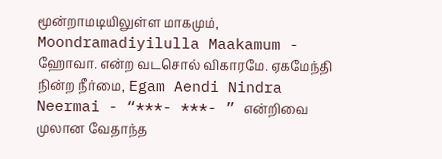மூன்றாமடியிலுள்ள மாகமும், Moondramadiyilulla Maakamum - ஹோவா. என்ற வடசொல் விகாரமே. ஏகமேந்தி நின்ற நீர்மை, Egam Aendi Nindra Neermai - “***- ***- ” என்றிவை முலான வேதாந்த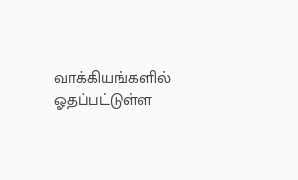வாக்கியங்களில் ஓதப்பட்டுள்ள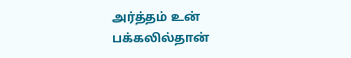அர்த்தம் உன் பக்கலில்தான்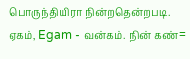பொருந்தியிரா நின்றதென்றபடி. ஏகம், Egam - வன்கம். நின் கண்=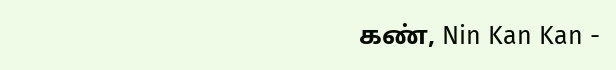கண், Nin Kan Kan -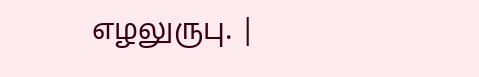எழலுருபு. |